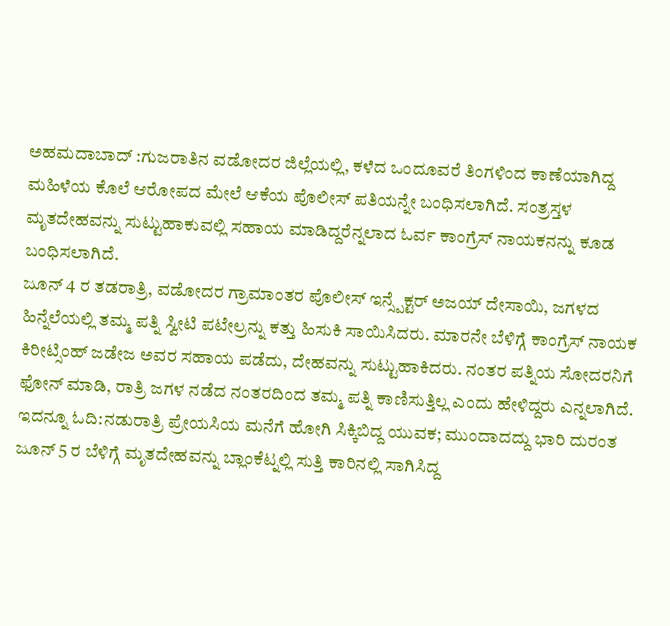ಅಹಮದಾಬಾದ್ :ಗುಜರಾತಿನ ವಡೋದರ ಜಿಲ್ಲೆಯಲ್ಲಿ, ಕಳೆದ ಒಂದೂವರೆ ತಿಂಗಳಿಂದ ಕಾಣೆಯಾಗಿದ್ದ ಮಹಿಳೆಯ ಕೊಲೆ ಆರೋಪದ ಮೇಲೆ ಆಕೆಯ ಪೊಲೀಸ್ ಪತಿಯನ್ನೇ ಬಂಧಿಸಲಾಗಿದೆ. ಸಂತ್ರಸ್ತಳ ಮೃತದೇಹವನ್ನು ಸುಟ್ಟುಹಾಕುವಲ್ಲಿ ಸಹಾಯ ಮಾಡಿದ್ದರೆನ್ನಲಾದ ಓರ್ವ ಕಾಂಗ್ರೆಸ್ ನಾಯಕನನ್ನು ಕೂಡ ಬಂಧಿಸಲಾಗಿದೆ.
ಜೂನ್ 4 ರ ತಡರಾತ್ರಿ, ವಡೋದರ ಗ್ರಾಮಾಂತರ ಪೊಲೀಸ್ ಇನ್ಸ್ಪೆಕ್ಟರ್ ಅಜಯ್ ದೇಸಾಯಿ, ಜಗಳದ ಹಿನ್ನೆಲೆಯಲ್ಲಿ ತಮ್ಮ ಪತ್ನಿ ಸ್ವೀಟಿ ಪಟೇಲ್ರನ್ನು ಕತ್ತು ಹಿಸುಕಿ ಸಾಯಿಸಿದರು. ಮಾರನೇ ಬೆಳಿಗ್ಗೆ ಕಾಂಗ್ರೆಸ್ ನಾಯಕ ಕಿರೀಟ್ಸಿಂಹ್ ಜಡೇಜ ಅವರ ಸಹಾಯ ಪಡೆದು, ದೇಹವನ್ನು ಸುಟ್ಟುಹಾಕಿದರು. ನಂತರ ಪತ್ನಿಯ ಸೋದರನಿಗೆ ಫೋನ್ ಮಾಡಿ, ರಾತ್ರಿ ಜಗಳ ನಡೆದ ನಂತರದಿಂದ ತಮ್ಮ ಪತ್ನಿ ಕಾಣಿಸುತ್ತಿಲ್ಲ ಎಂದು ಹೇಳಿದ್ದರು ಎನ್ನಲಾಗಿದೆ.
ಇದನ್ನೂ ಓದಿ:ನಡುರಾತ್ರಿ ಪ್ರೇಯಸಿಯ ಮನೆಗೆ ಹೋಗಿ ಸಿಕ್ಕಿಬಿದ್ದ ಯುವಕ; ಮುಂದಾದದ್ದು ಭಾರಿ ದುರಂತ
ಜೂನ್ 5 ರ ಬೆಳಿಗ್ಗೆ ಮೃತದೇಹವನ್ನು ಬ್ಲಾಂಕೆಟ್ನಲ್ಲಿ ಸುತ್ತಿ ಕಾರಿನಲ್ಲಿ ಸಾಗಿಸಿದ್ದ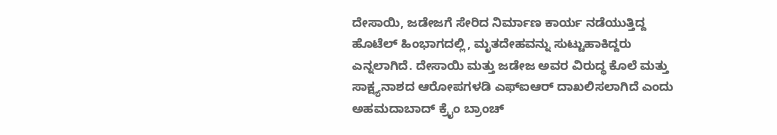ದೇಸಾಯಿ, ಜಡೇಜಗೆ ಸೇರಿದ ನಿರ್ಮಾಣ ಕಾರ್ಯ ನಡೆಯುತ್ತಿದ್ದ ಹೊಟೆಲ್ ಹಿಂಭಾಗದಲ್ಲಿ, ಮೃತದೇಹವನ್ನು ಸುಟ್ಟುಹಾಕಿದ್ದರು ಎನ್ನಲಾಗಿದೆ. ದೇಸಾಯಿ ಮತ್ತು ಜಡೇಜ ಅವರ ವಿರುದ್ಧ ಕೊಲೆ ಮತ್ತು ಸಾಕ್ಷ್ಯನಾಶದ ಆರೋಪಗಳಡಿ ಎಫ್ಐಆರ್ ದಾಖಲಿಸಲಾಗಿದೆ ಎಂದು ಅಹಮದಾಬಾದ್ ಕ್ರೈಂ ಬ್ರಾಂಚ್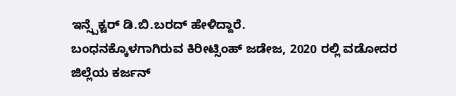ಇನ್ಸ್ಪೆಕ್ಟರ್ ಡಿ.ಬಿ.ಬರದ್ ಹೇಳಿದ್ದಾರೆ.
ಬಂಧನಕ್ಕೊಳಗಾಗಿರುವ ಕಿರೀಟ್ಸಿಂಹ್ ಜಡೇಜ, 2020 ರಲ್ಲಿ ವಡೋದರ ಜಿಲ್ಲೆಯ ಕರ್ಜನ್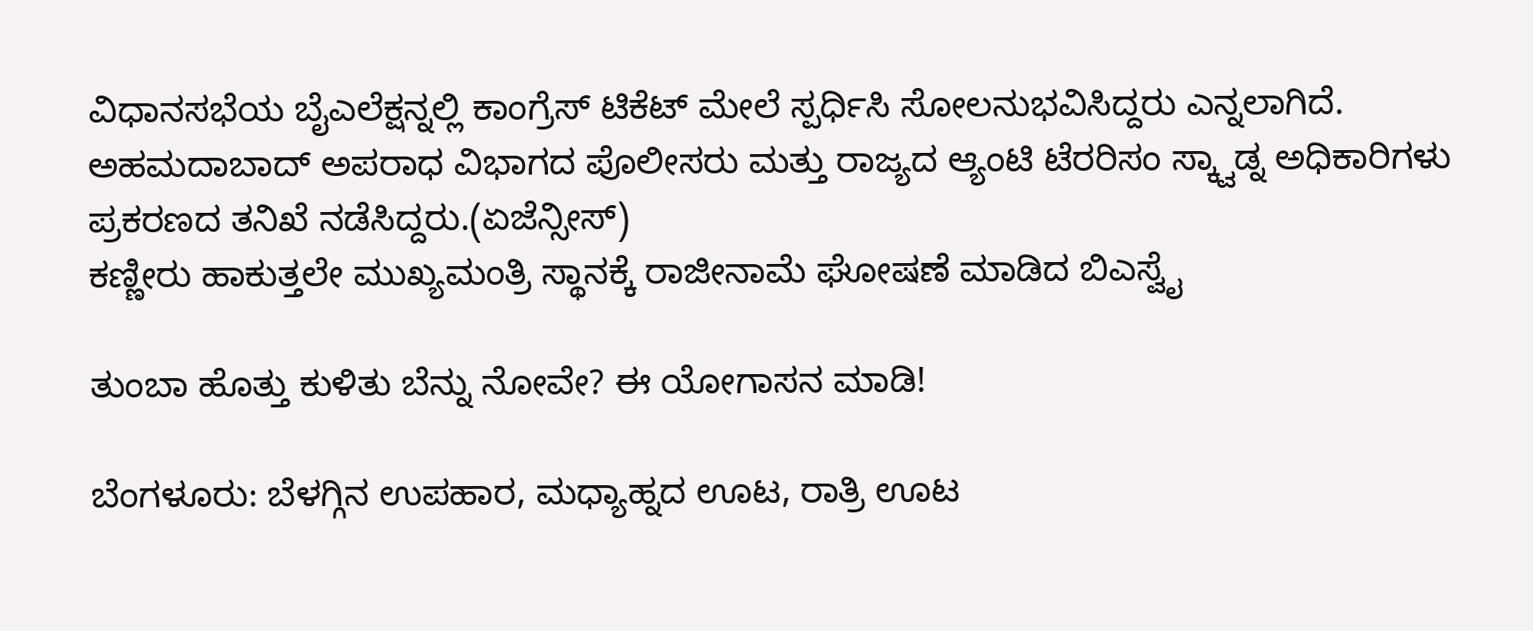ವಿಧಾನಸಭೆಯ ಬೈಎಲೆಕ್ಷನ್ನಲ್ಲಿ ಕಾಂಗ್ರೆಸ್ ಟಿಕೆಟ್ ಮೇಲೆ ಸ್ಪರ್ಧಿಸಿ ಸೋಲನುಭವಿಸಿದ್ದರು ಎನ್ನಲಾಗಿದೆ. ಅಹಮದಾಬಾದ್ ಅಪರಾಧ ವಿಭಾಗದ ಪೊಲೀಸರು ಮತ್ತು ರಾಜ್ಯದ ಆ್ಯಂಟಿ ಟೆರರಿಸಂ ಸ್ಕ್ವಾಡ್ನ ಅಧಿಕಾರಿಗಳು ಪ್ರಕರಣದ ತನಿಖೆ ನಡೆಸಿದ್ದರು.(ಏಜೆನ್ಸೀಸ್)
ಕಣ್ಣೀರು ಹಾಕುತ್ತಲೇ ಮುಖ್ಯಮಂತ್ರಿ ಸ್ಥಾನಕ್ಕೆ ರಾಜೀನಾಮೆ ಘೋಷಣೆ ಮಾಡಿದ ಬಿಎಸ್ವೈ

ತುಂಬಾ ಹೊತ್ತು ಕುಳಿತು ಬೆನ್ನು ನೋವೇ? ಈ ಯೋಗಾಸನ ಮಾಡಿ!

ಬೆಂಗಳೂರು: ಬೆಳಗ್ಗಿನ ಉಪಹಾರ, ಮಧ್ಯಾಹ್ನದ ಊಟ, ರಾತ್ರಿ ಊಟ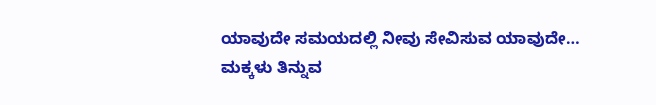ಯಾವುದೇ ಸಮಯದಲ್ಲಿ ನೀವು ಸೇವಿಸುವ ಯಾವುದೇ…
ಮಕ್ಕಳು ತಿನ್ನುವ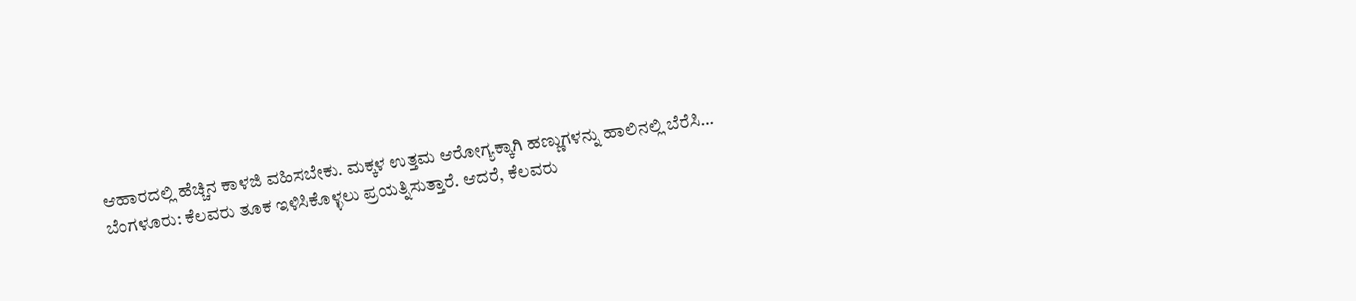ಆಹಾರದಲ್ಲಿ ಹೆಚ್ಚಿನ ಕಾಳಜಿ ವಹಿಸಬೇಕು. ಮಕ್ಕಳ ಉತ್ತಮ ಆರೋಗ್ಯಕ್ಕಾಗಿ ಹಣ್ಣುಗಳನ್ನು ಹಾಲಿನಲ್ಲಿ ಬೆರೆಸಿ…
ಬೆಂಗಳೂರು: ಕೆಲವರು ತೂಕ ಇಳಿಸಿಕೊಳ್ಳಲು ಪ್ರಯತ್ನಿಸುತ್ತಾರೆ. ಆದರೆ, ಕೆಲವರು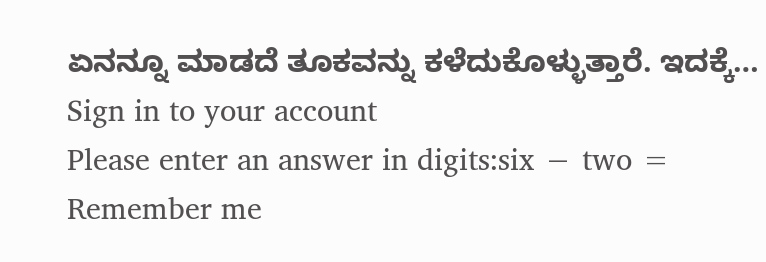ಏನನ್ನೂ ಮಾಡದೆ ತೂಕವನ್ನು ಕಳೆದುಕೊಳ್ಳುತ್ತಾರೆ. ಇದಕ್ಕೆ…
Sign in to your account
Please enter an answer in digits:six − two =
Remember me